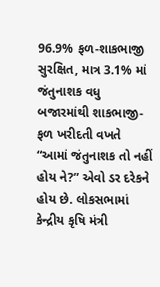96.9% ફળ-શાકભાજી સુરક્ષિત, માત્ર 3.1% માં જંતુનાશક વધુ
બજારમાંથી શાકભાજી-ફળ ખરીદતી વખતે “આમાં જંતુનાશક તો નહીં હોય ને?” એવો ડર દરેકને હોય છે. લોકસભામાં કેન્દ્રીય કૃષિ મંત્રી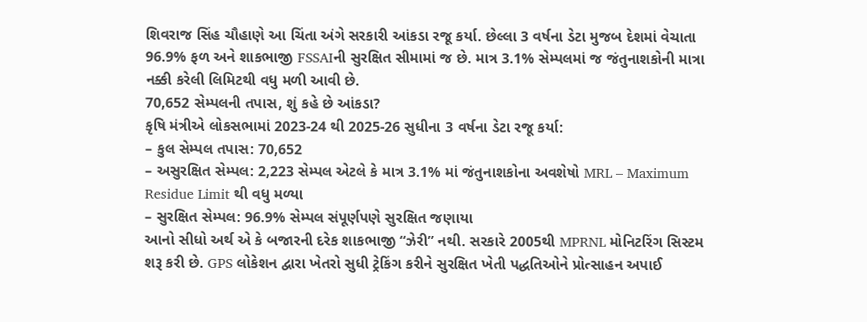શિવરાજ સિંહ ચૌહાણે આ ચિંતા અંગે સરકારી આંકડા રજૂ કર્યા. છેલ્લા 3 વર્ષના ડેટા મુજબ દેશમાં વેચાતા 96.9% ફળ અને શાકભાજી FSSAIની સુરક્ષિત સીમામાં જ છે. માત્ર 3.1% સેમ્પલમાં જ જંતુનાશકોની માત્રા નક્કી કરેલી લિમિટથી વધુ મળી આવી છે.
70,652 સેમ્પલની તપાસ, શું કહે છે આંકડા?
કૃષિ મંત્રીએ લોકસભામાં 2023-24 થી 2025-26 સુધીના 3 વર્ષના ડેટા રજૂ કર્યા:
– કુલ સેમ્પલ તપાસ: 70,652
– અસુરક્ષિત સેમ્પલ: 2,223 સેમ્પલ એટલે કે માત્ર 3.1% માં જંતુનાશકોના અવશેષો MRL – Maximum Residue Limit થી વધુ મળ્યા
– સુરક્ષિત સેમ્પલ: 96.9% સેમ્પલ સંપૂર્ણપણે સુરક્ષિત જણાયા
આનો સીધો અર્થ એ કે બજારની દરેક શાકભાજી “ઝેરી” નથી. સરકારે 2005થી MPRNL મોનિટરિંગ સિસ્ટમ શરૂ કરી છે. GPS લોકેશન દ્વારા ખેતરો સુધી ટ્રેકિંગ કરીને સુરક્ષિત ખેતી પદ્ધતિઓને પ્રોત્સાહન અપાઈ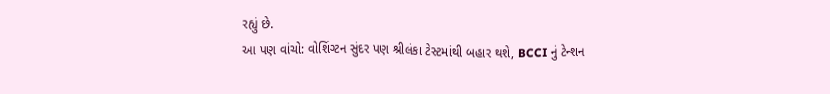રહ્યું છે.
આ પણ વાંચો: વોશિંગ્ટન સુંદર પણ શ્રીલંકા ટેસ્ટમાંથી બહાર થશે, BCCI નું ટેન્શન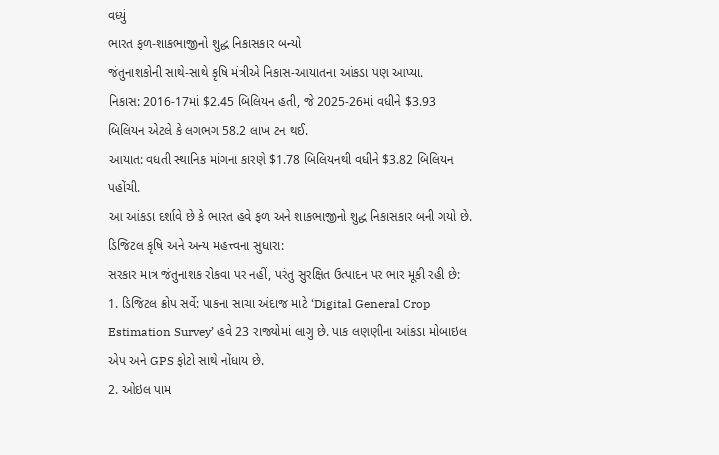વધ્યું
ભારત ફળ-શાકભાજીનો શુદ્ધ નિકાસકાર બન્યો
જંતુનાશકોની સાથે-સાથે કૃષિ મંત્રીએ નિકાસ-આયાતના આંકડા પણ આપ્યા.
નિકાસ: 2016-17માં $2.45 બિલિયન હતી, જે 2025-26માં વધીને $3.93 બિલિયન એટલે કે લગભગ 58.2 લાખ ટન થઈ.
આયાત: વધતી સ્થાનિક માંગના કારણે $1.78 બિલિયનથી વધીને $3.82 બિલિયન પહોંચી.
આ આંકડા દર્શાવે છે કે ભારત હવે ફળ અને શાકભાજીનો શુદ્ધ નિકાસકાર બની ગયો છે.
ડિજિટલ કૃષિ અને અન્ય મહત્ત્વના સુધારા:
સરકાર માત્ર જંતુનાશક રોકવા પર નહીં, પરંતુ સુરક્ષિત ઉત્પાદન પર ભાર મૂકી રહી છે:
1. ડિજિટલ ક્રોપ સર્વે: પાકના સાચા અંદાજ માટે ‘Digital General Crop Estimation Survey’ હવે 23 રાજ્યોમાં લાગુ છે. પાક લણણીના આંકડા મોબાઇલ એપ અને GPS ફોટો સાથે નોંધાય છે.
2. ઓઇલ પામ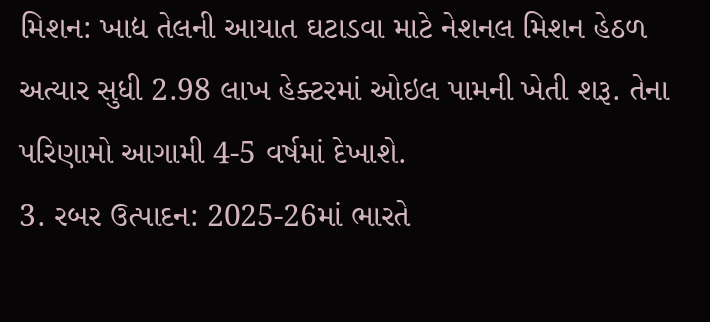મિશન: ખાદ્ય તેલની આયાત ઘટાડવા માટે નેશનલ મિશન હેઠળ અત્યાર સુધી 2.98 લાખ હેક્ટરમાં ઓઇલ પામની ખેતી શરૂ. તેના પરિણામો આગામી 4-5 વર્ષમાં દેખાશે.
3. રબર ઉત્પાદન: 2025-26માં ભારતે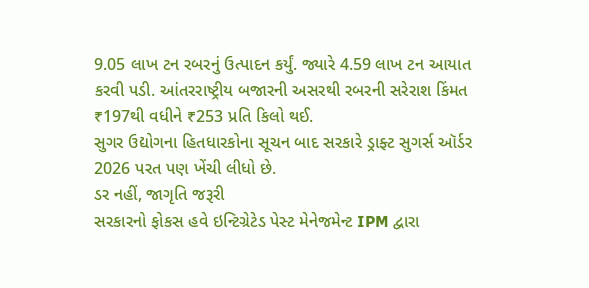9.05 લાખ ટન રબરનું ઉત્પાદન કર્યું. જ્યારે 4.59 લાખ ટન આયાત કરવી પડી. આંતરરાષ્ટ્રીય બજારની અસરથી રબરની સરેરાશ કિંમત ₹197થી વધીને ₹253 પ્રતિ કિલો થઈ.
સુગર ઉદ્યોગના હિતધારકોના સૂચન બાદ સરકારે ડ્રાફ્ટ સુગર્સ ઑર્ડર 2026 પરત પણ ખેંચી લીધો છે.
ડર નહીં, જાગૃતિ જરૂરી
સરકારનો ફોકસ હવે ઇન્ટિગ્રેટેડ પેસ્ટ મેનેજમેન્ટ IPM દ્વારા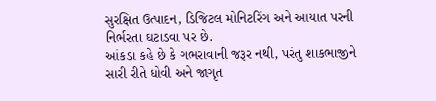સુરક્ષિત ઉત્પાદન, ડિજિટલ મોનિટરિંગ અને આયાત પરની નિર્ભરતા ઘટાડવા પર છે.
આંકડા કહે છે કે ગભરાવાની જરૂર નથી, પરંતુ શાકભાજીને સારી રીતે ધોવી અને જાગૃત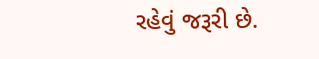રહેવું જરૂરી છે.